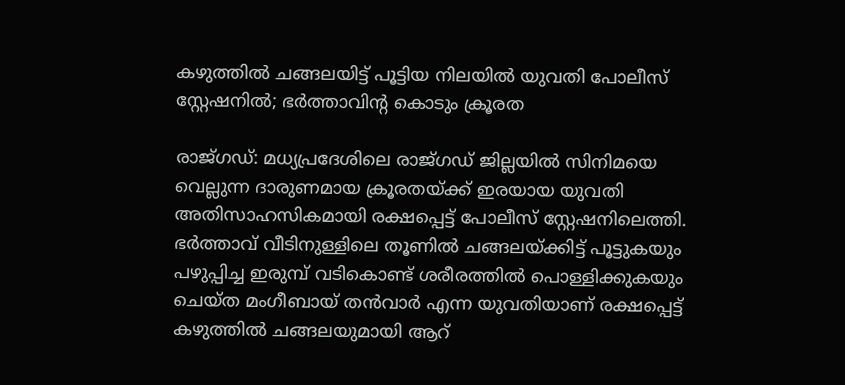കഴുത്തിൽ ചങ്ങലയിട്ട് പൂട്ടിയ നിലയില്‍ യുവതി പോലീസ് സ്റ്റേഷനിൽ; ഭര്‍ത്താവിന്‍റ കൊടും ക്രൂരത

രാജ്ഗഡ്: മധ്യപ്രദേശിലെ രാജ്ഗഡ് ജില്ലയിൽ സിനിമയെ വെല്ലുന്ന ദാരുണമായ ക്രൂരതയ്ക്ക് ഇരയായ യുവതി അതിസാഹസികമായി രക്ഷപ്പെട്ട് പോലീസ് സ്റ്റേഷനിലെത്തി. ഭർത്താവ് വീടിനുള്ളിലെ തൂണിൽ ചങ്ങലയ്ക്കിട്ട് പൂട്ടുകയും പഴുപ്പിച്ച ഇരുമ്പ് വടികൊണ്ട് ശരീരത്തിൽ പൊള്ളിക്കുകയും ചെയ്ത മംഗീബായ് തൻവാർ എന്ന യുവതിയാണ് രക്ഷപ്പെട്ട് കഴുത്തിൽ ചങ്ങലയുമായി ആറ്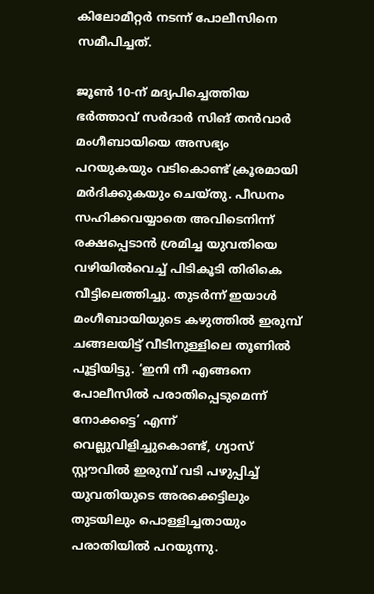കിലോമീറ്റർ നടന്ന് പോലീസിനെ സമീപിച്ചത്.

ജൂൺ 10-ന് മദ്യപിച്ചെത്തിയ ഭർത്താവ് സർദാർ സിങ് തൻവാർ മംഗീബായിയെ അസഭ്യം പറയുകയും വടികൊണ്ട് ക്രൂരമായി മർദിക്കുകയും ചെയ്തു. പീഡനം സഹിക്കവയ്യാതെ അവിടെനിന്ന് രക്ഷപ്പെടാൻ ശ്രമിച്ച യുവതിയെ വഴിയിൽവെച്ച് പിടികൂടി തിരികെ വീട്ടിലെത്തിച്ചു. തുടർന്ന് ഇയാൾ മംഗീബായിയുടെ കഴുത്തിൽ ഇരുമ്പ് ചങ്ങലയിട്ട് വീടിനുള്ളിലെ തൂണിൽ പൂട്ടിയിട്ടു. ‘ഇനി നീ എങ്ങനെ പോലീസിൽ പരാതിപ്പെടുമെന്ന് നോക്കട്ടെ’ എന്ന് വെല്ലുവിളിച്ചുകൊണ്ട്, ഗ്യാസ് സ്റ്റൗവിൽ ഇരുമ്പ് വടി പഴുപ്പിച്ച് യുവതിയുടെ അരക്കെട്ടിലും തുടയിലും പൊള്ളിച്ചതായും പരാതിയിൽ പറയുന്നു.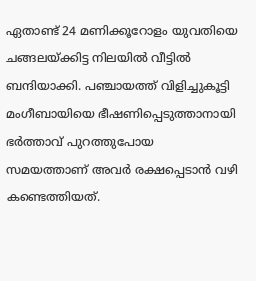ഏതാണ്ട് 24 മണിക്കൂറോളം യുവതിയെ ചങ്ങലയ്ക്കിട്ട നിലയിൽ വീട്ടിൽ ബന്ദിയാക്കി. പഞ്ചായത്ത് വിളിച്ചുകൂട്ടി മംഗീബായിയെ ഭീഷണിപ്പെടുത്താനായി ഭർത്താവ് പുറത്തുപോയ സമയത്താണ് അവർ രക്ഷപ്പെടാൻ വഴി കണ്ടെത്തിയത്.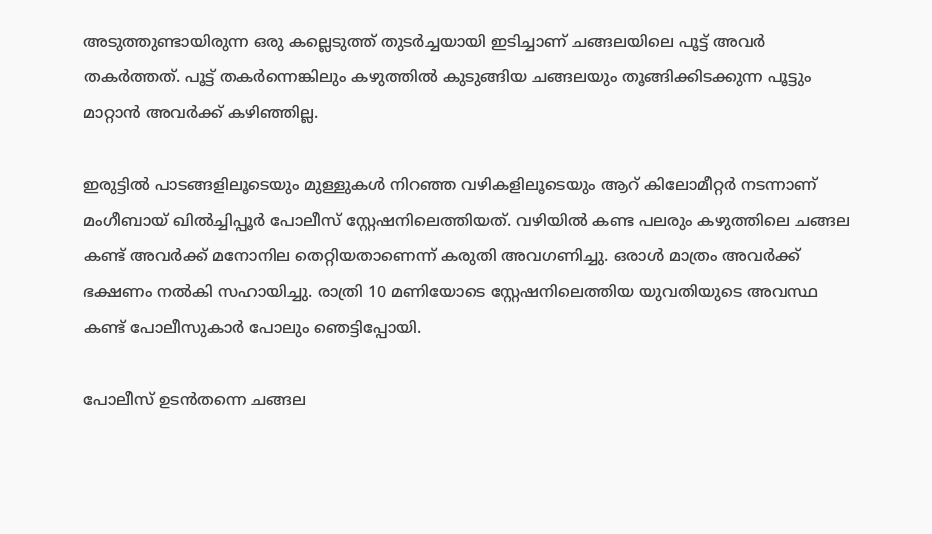അടുത്തുണ്ടായിരുന്ന ഒരു കല്ലെടുത്ത് തുടർച്ചയായി ഇടിച്ചാണ് ചങ്ങലയിലെ പൂട്ട് അവർ തകർത്തത്. പൂട്ട് തകർന്നെങ്കിലും കഴുത്തിൽ കുടുങ്ങിയ ചങ്ങലയും തൂങ്ങിക്കിടക്കുന്ന പൂട്ടും മാറ്റാൻ അവർക്ക് കഴിഞ്ഞില്ല.

ഇരുട്ടിൽ പാടങ്ങളിലൂടെയും മുള്ളുകൾ നിറഞ്ഞ വഴികളിലൂടെയും ആറ് കിലോമീറ്റർ നടന്നാണ് മംഗീബായ് ഖിൽച്ചിപ്പൂർ പോലീസ് സ്റ്റേഷനിലെത്തിയത്. വഴിയിൽ കണ്ട പലരും കഴുത്തിലെ ചങ്ങല കണ്ട് അവർക്ക് മനോനില തെറ്റിയതാണെന്ന് കരുതി അവഗണിച്ചു. ഒരാൾ മാത്രം അവർക്ക് ഭക്ഷണം നൽകി സഹായിച്ചു. രാത്രി 10 മണിയോടെ സ്റ്റേഷനിലെത്തിയ യുവതിയുടെ അവസ്ഥ കണ്ട് പോലീസുകാർ പോലും ഞെട്ടിപ്പോയി.

പോലീസ് ഉടൻതന്നെ ചങ്ങല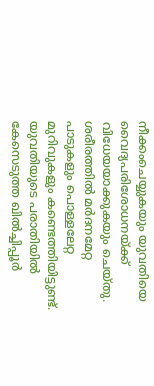നീക്കംചെയ്യുകയും യുവതിയെ വൈദ്യപരിശോധനയ്ക്ക് വിധേയയാക്കുകയും ചെയ്തു. ശരീരത്തിൽ മർദനമേറ്റ പാടുകളും പൊള്ളലേറ്റ മുറിവുകളും കണ്ടെത്തിയിട്ടുണ്ട്.
യുവതിയുടെ പരാതിയിൽ കേസെടുത്ത ഖിൽച്ചിപ്പൂർ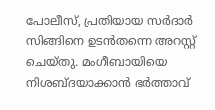പോലീസ്, പ്രതിയായ സർദാർ സിങ്ങിനെ ഉടൻതന്നെ അറസ്റ്റ് ചെയ്തു. മംഗീബായിയെ നിശബ്ദയാക്കാൻ ഭർത്താവ്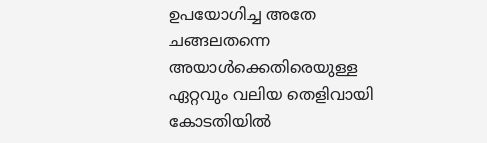ഉപയോഗിച്ച അതേ ചങ്ങലതന്നെ അയാൾക്കെതിരെയുള്ള ഏറ്റവും വലിയ തെളിവായി കോടതിയിൽ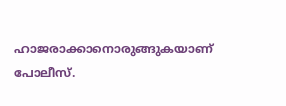ഹാജരാക്കാനൊരുങ്ങുകയാണ് പോലീസ്.